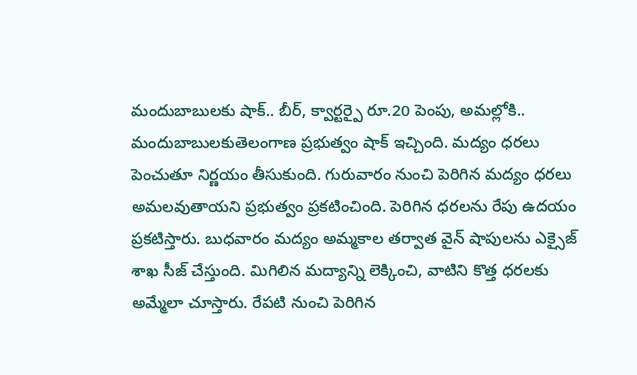మందుబాబులకు షాక్.. బీర్, క్వార్టర్పై రూ.20 పెంపు, అమల్లోకి..
మందుబాబులకుతెలంగాణ ప్రభుత్వం షాక్ ఇచ్చింది. మద్యం ధరలు పెంచుతూ నిర్ణయం తీసుకుంది. గురువారం నుంచి పెరిగిన మద్యం ధరలు అమలవుతాయని ప్రభుత్వం ప్రకటించింది. పెరిగిన ధరలను రేపు ఉదయం ప్రకటిస్తారు. బుధవారం మద్యం అమ్మకాల తర్వాత వైన్ షాపులను ఎక్సైజ్ శాఖ సీజ్ చేస్తుంది. మిగిలిన మద్యాన్ని లెక్కించి, వాటిని కొత్త ధరలకు అమ్మేలా చూస్తారు. రేపటి నుంచి పెరిగిన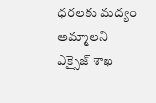ధరలకు మద్యం అమ్మాలని ఎక్సైజ్ శాఖ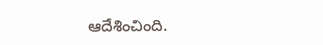ఆదేశించింది.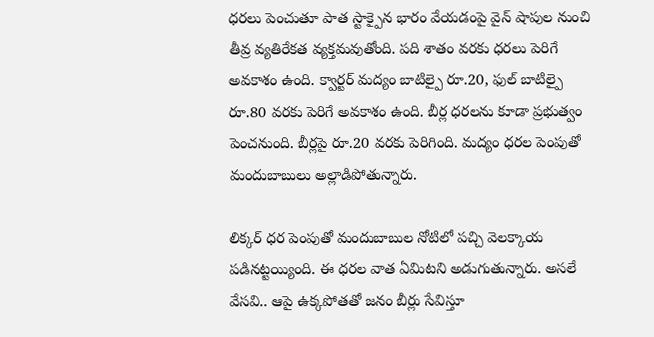ధరలు పెంచుతూ పాత స్టాక్పైన భారం వేయడంపై వైన్ షాపుల నుంచి తీవ్ర వ్యతిరేకత వ్యక్తమవుతోంది. పది శాతం వరకు ధరలు పెరిగే అవకాశం ఉంది. క్వార్టర్ మద్యం బాటిల్పై రూ.20, ఫుల్ బాటిల్పై రూ.80 వరకు పెరిగే అవకాశం ఉంది. బీర్ల ధరలను కూడా ప్రభుత్వం పెంచనుంది. బీర్లపై రూ.20 వరకు పెరిగింది. మద్యం ధరల పెంపుతో మందుబాబులు అల్లాడిపోతున్నారు.

లిక్కర్ ధర పెంపుతో మందుబాబుల నోటిలో పచ్చి వెలక్కాయ పడినట్టయ్యింది. ఈ ధరల వాత ఏమిటని అడుగుతున్నారు. అసలే వేసవి.. ఆపై ఉక్కపోతతో జనం బీర్లు సేవిస్తూ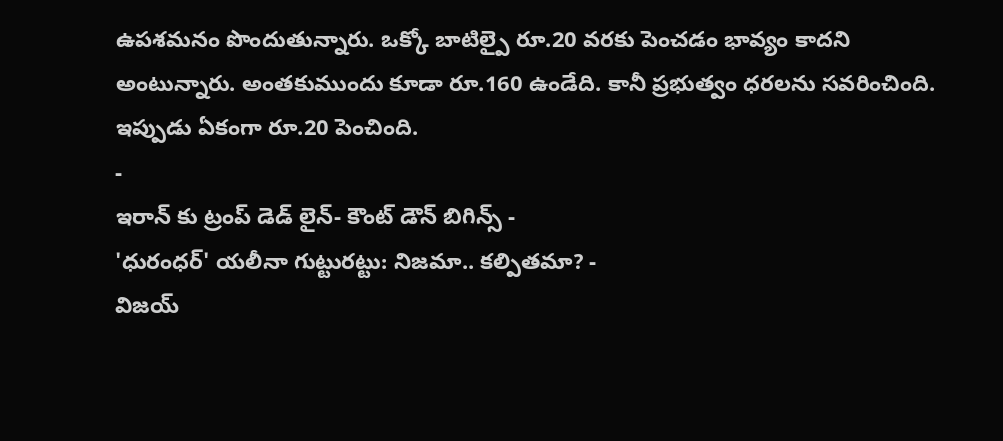ఉపశమనం పొందుతున్నారు. ఒక్కో బాటిల్పై రూ.20 వరకు పెంచడం భావ్యం కాదని అంటున్నారు. అంతకుముందు కూడా రూ.160 ఉండేది. కానీ ప్రభుత్వం ధరలను సవరించింది. ఇప్పుడు ఏకంగా రూ.20 పెంచింది.
-
ఇరాన్ కు ట్రంప్ డెడ్ లైన్- కౌంట్ డౌన్ బిగిన్స్ -
'ధురంధర్' యలీనా గుట్టురట్టు: నిజమా.. కల్పితమా? -
విజయ్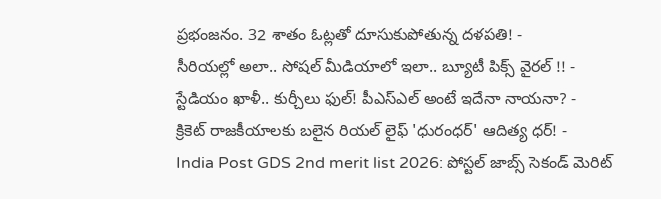ప్రభంజనం. 32 శాతం ఓట్లతో దూసుకుపోతున్న దళపతి! -
సీరియల్లో అలా.. సోషల్ మీడియాలో ఇలా.. బ్యూటీ పిక్స్ వైరల్ !! -
స్టేడియం ఖాళీ.. కుర్చీలు ఫుల్! పీఎస్ఎల్ అంటే ఇదేనా నాయనా? -
క్రికెట్ రాజకీయాలకు బలైన రియల్ లైఫ్ 'ధురంధర్' ఆదిత్య ధర్! -
India Post GDS 2nd merit list 2026: పోస్టల్ జాబ్స్ సెకండ్ మెరిట్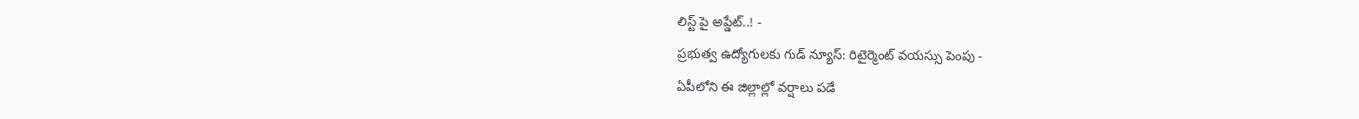లిస్ట్ పై అప్డేట్..! -
ప్రభుత్వ ఉద్యోగులకు గుడ్ న్యూస్: రిటైర్మెంట్ వయస్సు పెంపు -
ఏపీలోని ఈ జిల్లాల్లో వర్షాలు పడే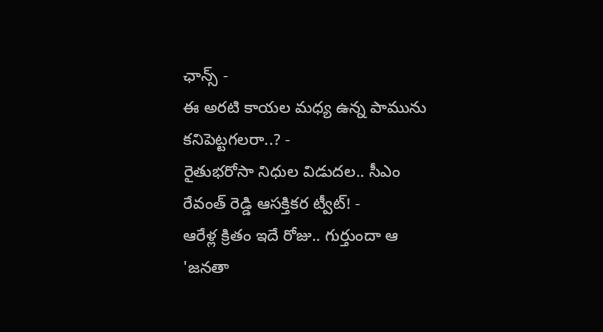ఛాన్స్ -
ఈ అరటి కాయల మధ్య ఉన్న పామును కనిపెట్టగలరా..? -
రైతుభరోసా నిధుల విడుదల.. సీఎం రేవంత్ రెడ్డి ఆసక్తికర ట్వీట్! -
ఆరేళ్ల క్రితం ఇదే రోజు.. గుర్తుందా ఆ 'జనతా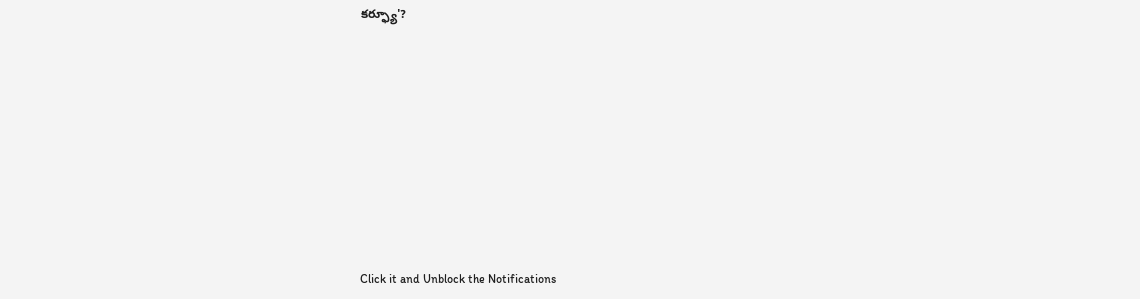కర్ఫ్యూ'?












Click it and Unblock the Notifications